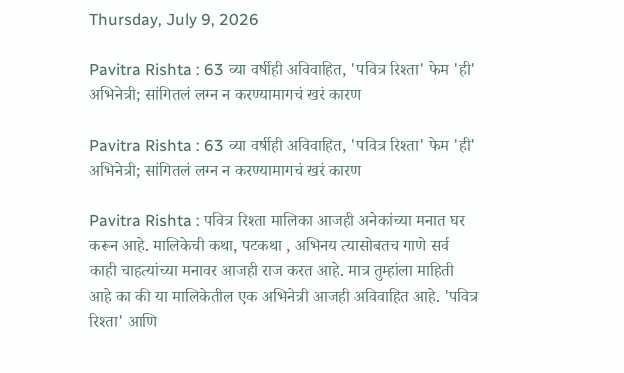Thursday, July 9, 2026

Pavitra Rishta : 63 व्या वर्षीही अविवाहित, 'पवित्र रिश्ता' फेम 'ही' अभिनेत्री; सांगितलं लग्न न करण्यामागचं खरं कारण

Pavitra Rishta : 63 व्या वर्षीही अविवाहित, 'पवित्र रिश्ता' फेम 'ही' अभिनेत्री; सांगितलं लग्न न करण्यामागचं खरं कारण

Pavitra Rishta : पवित्र रिश्ता मालिका आजही अनेकांच्या मनात घर करून आहे. मालिकेची कथा, पटकथा , अभिनय त्यासोबतच गाणे सर्व काही चाहत्यांच्या मनावर आजही राज करत आहे. मात्र तुम्हांला माहिती आहे का की या मालिकेतील एक अभिनेत्री आजही अविवाहित आहे. 'पवित्र रिश्ता' आणि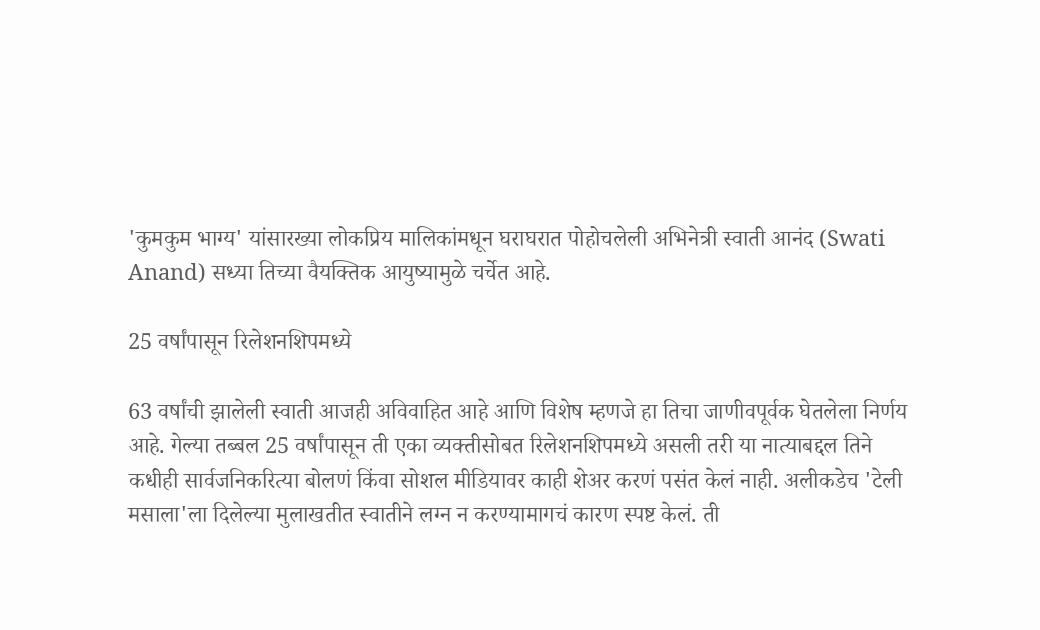'कुमकुम भाग्य' यांसारख्या लोकप्रिय मालिकांमधून घराघरात पोहोचलेली अभिनेत्री स्वाती आनंद (Swati Anand) सध्या तिच्या वैयक्तिक आयुष्यामुळे चर्चेत आहे.

25 वर्षांपासून रिलेशनशिपमध्ये

63 वर्षांची झालेली स्वाती आजही अविवाहित आहे आणि विशेष म्हणजे हा तिचा जाणीवपूर्वक घेतलेला निर्णय आहे. गेल्या तब्बल 25 वर्षांपासून ती एका व्यक्तीसोबत रिलेशनशिपमध्ये असली तरी या नात्याबद्दल तिने कधीही सार्वजनिकरित्या बोलणं किंवा सोशल मीडियावर काही शेअर करणं पसंत केलं नाही. अलीकडेच 'टेली मसाला'ला दिलेल्या मुलाखतीत स्वातीने लग्न न करण्यामागचं कारण स्पष्ट केलं. ती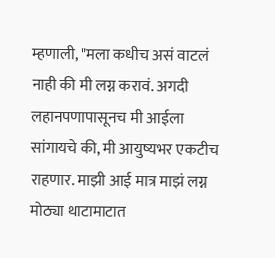म्हणाली, "मला कधीच असं वाटलं नाही की मी लग्न करावं. अगदी लहानपणापासूनच मी आईला सांगायचे की, मी आयुष्यभर एकटीच राहणार. माझी आई मात्र माझं लग्न मोठ्या थाटामाटात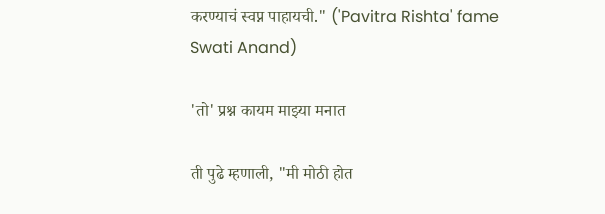करण्याचं स्वप्न पाहायची." ('Pavitra Rishta' fame Swati Anand)

'तो' प्रश्न कायम माझ्या मनात

ती पुढे म्हणाली, "मी मोठी होत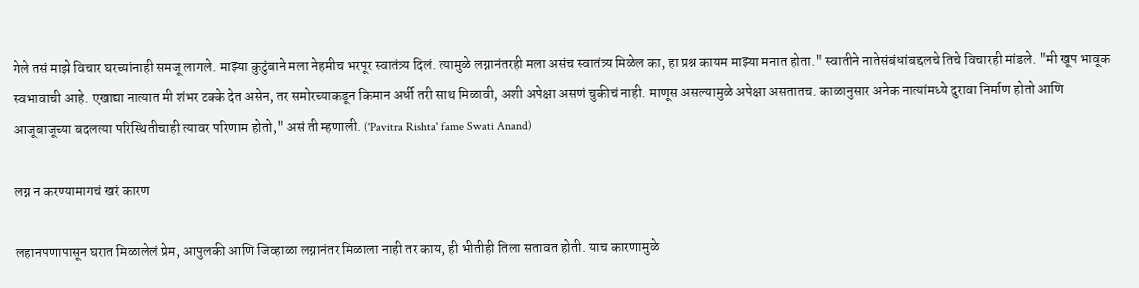गेले तसं माझे विचार घरच्यांनाही समजू लागले. माझ्या कुटुंबाने मला नेहमीच भरपूर स्वातंत्र्य दिलं. त्यामुळे लग्नानंतरही मला असंच स्वातंत्र्य मिळेल का, हा प्रश्न कायम माझ्या मनात होता." स्वातीने नातेसंबंधांबद्दलचे तिचे विचारही मांडले. "मी खूप भावूक स्वभावाची आहे. एखाद्या नात्यात मी शंभर टक्के देत असेन, तर समोरच्याकडून किमान अर्धी तरी साथ मिळावी, अशी अपेक्षा असणं चुकीचं नाही. माणूस असल्यामुळे अपेक्षा असतातच. काळानुसार अनेक नात्यांमध्ये दुरावा निर्माण होतो आणि आजूबाजूच्या बदलत्या परिस्थितीचाही त्यावर परिणाम होतो," असं ती म्हणाली. ('Pavitra Rishta' fame Swati Anand)

लग्न न करण्यामागचं खरं कारण

लहानपणापासून घरात मिळालेलं प्रेम, आपुलकी आणि जिव्हाळा लग्नानंतर मिळाला नाही तर काय, ही भीतीही तिला सतावत होती. याच कारणामुळे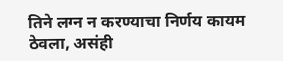तिने लग्न न करण्याचा निर्णय कायम ठेवला, असंही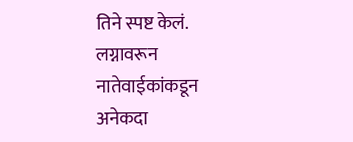तिने स्पष्ट केलं. लग्नावरून नातेवाईकांकडून अनेकदा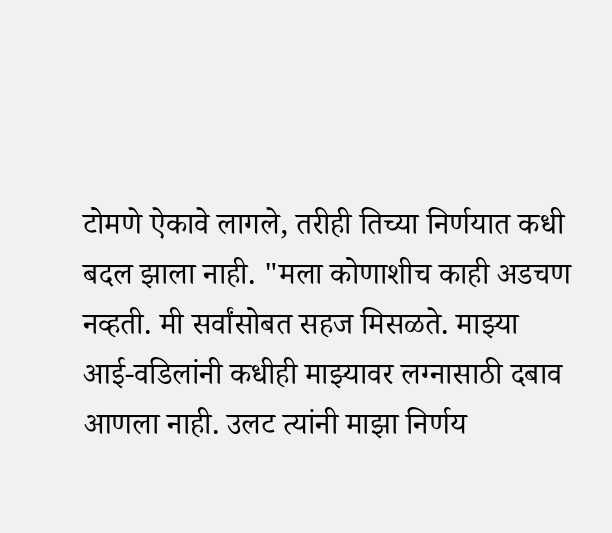टोमणे ऐकावे लागले, तरीही तिच्या निर्णयात कधी बदल झाला नाही. "मला कोणाशीच काही अडचण नव्हती. मी सर्वांसोबत सहज मिसळते. माझ्या आई-वडिलांनी कधीही माझ्यावर लग्नासाठी दबाव आणला नाही. उलट त्यांनी माझा निर्णय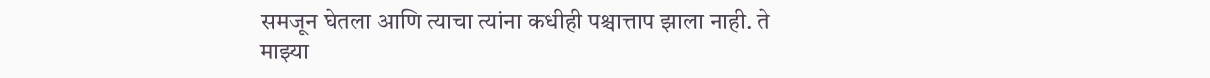समजून घेतला आणि त्याचा त्यांना कधीही पश्चात्ताप झाला नाही. ते माझ्या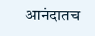आनंदातच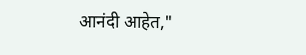आनंदी आहेत,"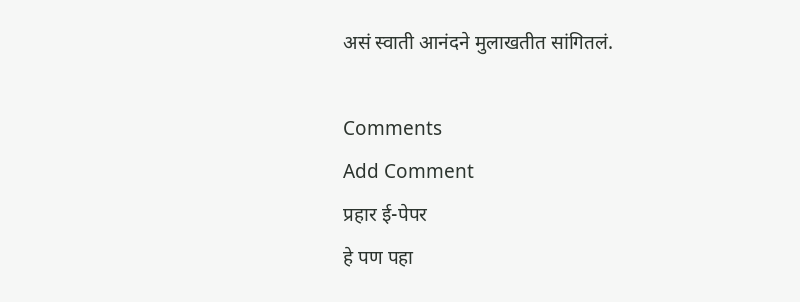असं स्वाती आनंदने मुलाखतीत सांगितलं.

Comments
Add Comment
प्रहार ई-पेपर
हे पण पहा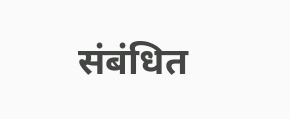संबंधित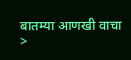बातम्या आणखी वाचा >